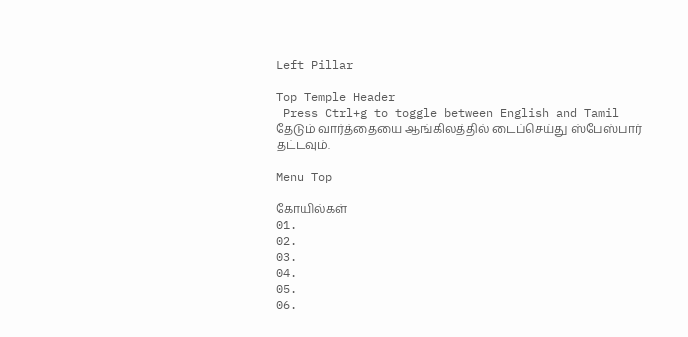Left Pillar

Top Temple Header
 Press Ctrl+g to toggle between English and Tamil
தேடும் வார்த்தையை ஆங்கிலத்தில் டைப்செய்து ஸ்பேஸ்பார் தட்டவும்.

Menu Top

கோயில்கள்
01.
02.
03.
04.
05.
06.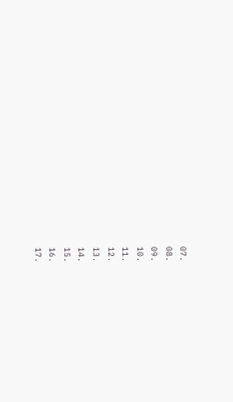07.
08.
09.
10.
11.
12.
13.
14.
15.
16.
17.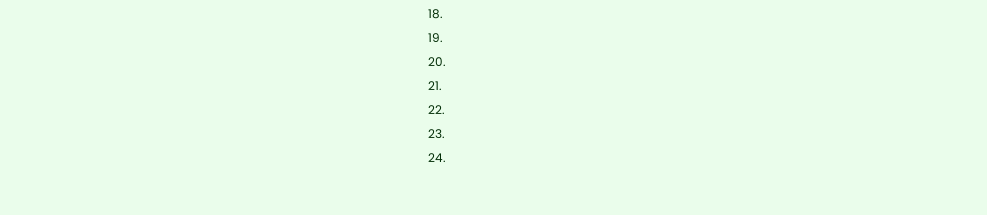18.
19.
20.
21.
22.
23.
24.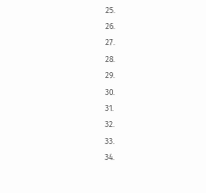25.
26.
27.
28.
29.
30.
31.
32.
33.
34.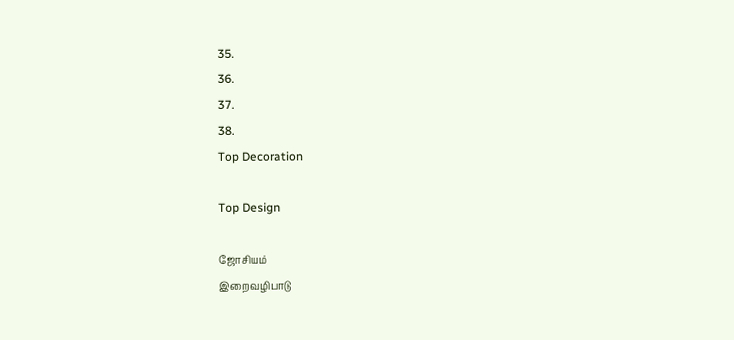35.
36.
37.
38.
Top Decoration

Top Design

ஜோசியம்
இறைவழிபாடு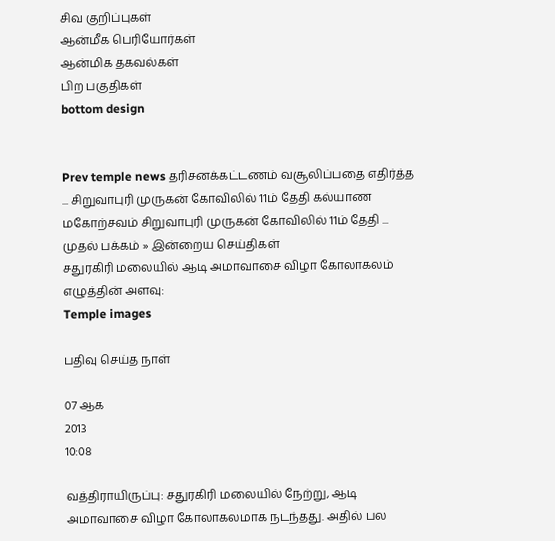சிவ குறிப்புகள்
ஆன்மீக பெரியோர்கள்
ஆன்மிக தகவல்கள்
பிற பகுதிகள்
bottom design


Prev temple news தரிசனக்கட்டணம் வசூலிப்பதை எதிர்த்த ... சிறுவாபுரி முருகன் கோவிலில் 11ம் தேதி கல்யாண மகோற்சவம் சிறுவாபுரி முருகன் கோவிலில் 11ம் தேதி ...
முதல் பக்கம் » இன்றைய செய்திகள்
சதுரகிரி மலையில் ஆடி அமாவாசை விழா கோலாகலம்
எழுத்தின் அளவு:
Temple images

பதிவு செய்த நாள்

07 ஆக
2013
10:08

வத்திராயிருப்பு: சதுரகிரி மலையில் நேற்று, ஆடி அமாவாசை விழா கோலாகலமாக நடந்தது. அதில் பல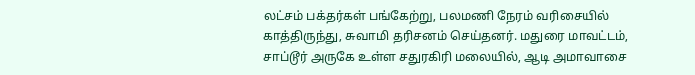லட்சம் பக்தர்கள் பங்கேற்று, பலமணி நேரம் வரிசையில் காத்திருந்து, சுவாமி தரிசனம் செய்தனர். மதுரை மாவட்டம், சாப்டூர் அருகே உள்ள சதுரகிரி மலையில், ஆடி அமாவாசை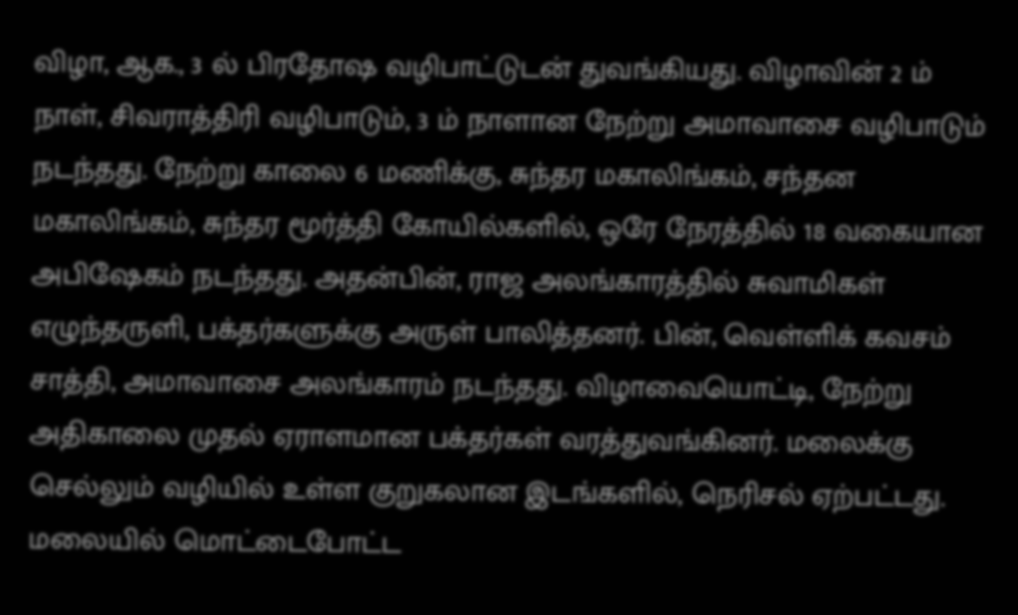விழா, ஆக., 3 ல் பிரதோஷ வழிபாட்டுடன் துவங்கியது. விழாவின் 2 ம் நாள், சிவராத்திரி வழிபாடும், 3 ம் நாளான நேற்று அமாவாசை வழிபாடும் நடந்தது. நேற்று காலை 6 மணிக்கு, சுந்தர மகாலிங்கம், சந்தன மகாலிங்கம், சுந்தர மூர்த்தி கோயில்களில், ஒரே நேரத்தில் 18 வகையான அபிஷேகம் நடந்தது. அதன்பின், ராஜ அலங்காரத்தில் சுவாமிகள் எழுந்தருளி, பக்தர்களுக்கு அருள் பாலித்தனர். பின், வெள்ளிக் கவசம் சாத்தி, அமாவாசை அலங்காரம் நடந்தது. விழாவையொட்டி, நேற்று அதிகாலை முதல் ஏராளமான பக்தர்கள் வரத்துவங்கினர். மலைக்கு செல்லும் வழியில் உள்ள குறுகலான இடங்களில், நெரிசல் ஏற்பட்டது. மலையில் மொட்டைபோட்ட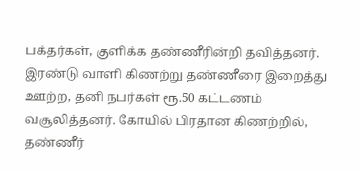பக்தர்கள், குளிக்க தண்ணீரின்றி தவித்தனர். இரண்டு வாளி கிணற்று தண்ணீரை இறைத்து ஊற்ற, தனி நபர்கள் ரூ.50 கட்டணம் வசூலித்தனர். கோயில் பிரதான கிணற்றில், தண்ணீர்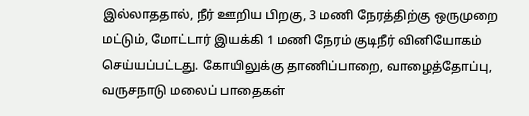இல்லாததால், நீர் ஊறிய பிறகு, 3 மணி நேரத்திற்கு ஒருமுறை மட்டும், மோட்டார் இயக்கி 1 மணி நேரம் குடிநீர் வினியோகம் செய்யப்பட்டது. கோயிலுக்கு தாணிப்பாறை, வாழைத்தோப்பு, வருசநாடு மலைப் பாதைகள்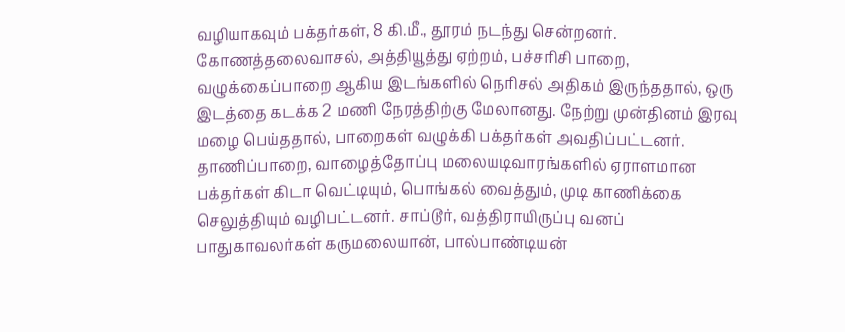வழியாகவும் பக்தர்கள், 8 கி.மீ., தூரம் நடந்து சென்றனர். கோணத்தலைவாசல், அத்தியூத்து ஏற்றம், பச்சரிசி பாறை, வழுக்கைப்பாறை ஆகிய இடங்களில் நெரிசல் அதிகம் இருந்ததால், ஒரு இடத்தை கடக்க 2 மணி நேரத்திற்கு மேலானது. நேற்று முன்தினம் இரவு மழை பெய்ததால், பாறைகள் வழுக்கி பக்தர்கள் அவதிப்பட்டனர். தாணிப்பாறை, வாழைத்தோப்பு மலையடிவாரங்களில் ஏராளமான பக்தர்கள் கிடா வெட்டியும், பொங்கல் வைத்தும், முடி காணிக்கை செலுத்தியும் வழிபட்டனர். சாப்டூர், வத்திராயிருப்பு வனப் பாதுகாவலர்கள் கருமலையான், பால்பாண்டியன்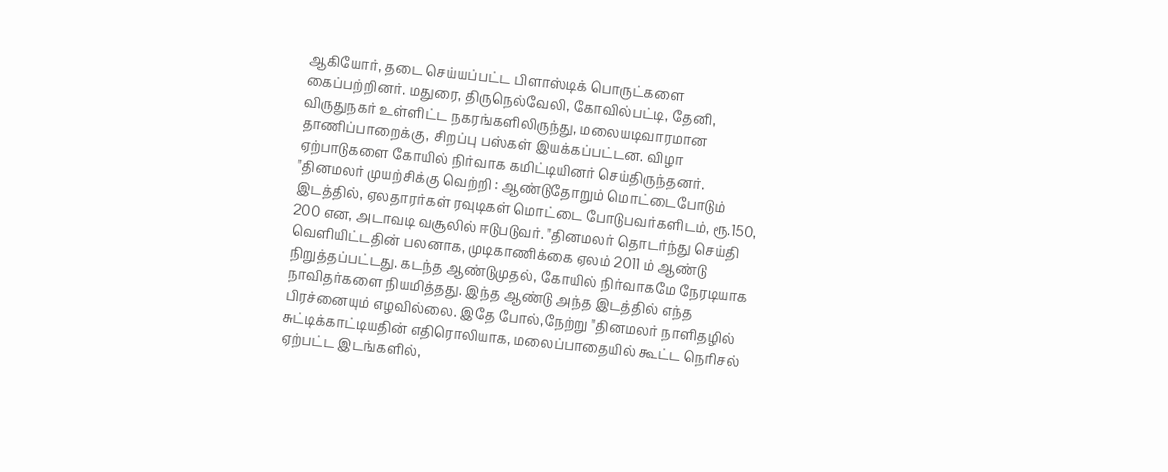ஆகியோர், தடை செய்யப்பட்ட பிளாஸ்டிக் பொருட்களை கைப்பற்றினர். மதுரை, திருநெல்வேலி, கோவில்பட்டி, தேனி, விருதுநகர் உள்ளிட்ட நகரங்களிலிருந்து, மலையடிவாரமான தாணிப்பாறைக்கு, சிறப்பு பஸ்கள் இயக்கப்பட்டன. விழா ஏற்பாடுகளை கோயில் நிர்வாக கமிட்டியினர் செய்திருந்தனர். "தினமலர் முயற்சிக்கு வெற்றி : ஆண்டுதோறும் மொட்டைபோடும் இடத்தில், ஏலதாரர்கள் ரவுடிகள் மொட்டை போடுபவர்களிடம், ரூ.150, 200 என, அடாவடி வசூலில் ஈடுபடுவர். "தினமலர் தொடர்ந்து செய்தி வெளியிட்டதின் பலனாக, முடிகாணிக்கை ஏலம் 2011 ம் ஆண்டு நிறுத்தப்பட்டது. கடந்த ஆண்டுமுதல், கோயில் நிர்வாகமே நேரடியாக நாவிதர்களை நியமித்தது. இந்த ஆண்டு அந்த இடத்தில் எந்த பிரச்னையும் எழவில்லை. இதே போல்,நேற்று "தினமலர் நாளிதழில் சுட்டிக்காட்டியதின் எதிரொலியாக, மலைப்பாதையில் கூட்ட நெரிசல் ஏற்பட்ட இடங்களில்,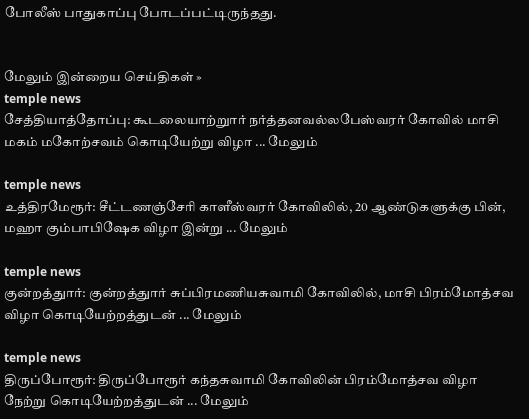போலீஸ் பாதுகாப்பு போடப்பட்டிருந்தது.


மேலும் இன்றைய செய்திகள் »
temple news
சேத்தியாத்தோப்பு: கூடலையாற்றுார் நர்த்தனவல்லபேஸ்வரர் கோவில் மாசி மகம் மகோற்சவம் கொடியேற்று விழா ... மேலும்

temple news
உத்திரமேரூர்: சீட்டணஞ்சேரி காளீஸ்வரர் கோவிலில், 20 ஆண்டுகளுக்கு பின், மஹா கும்பாபிஷேக விழா இன்று ... மேலும்

temple news
குன்றத்துார்: குன்றத்துார் சுப்பிரமணியசுவாமி கோவிலில், மாசி பிரம்மோத்சவ விழா கொடியேற்றத்துடன் ... மேலும்

temple news
திருப்போரூர்: திருப்போரூர் கந்தசுவாமி கோவிலின் பிரம்மோத்சவ விழா நேற்று கொடியேற்றத்துடன் ... மேலும்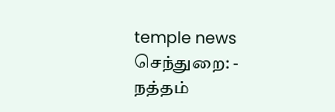temple news
செந்துறை: - நத்தம்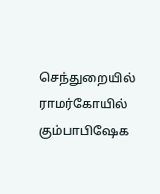செந்துறையில் ராமர்கோயில் கும்பாபிஷேக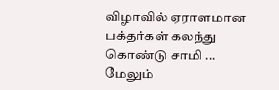விழாவில் ஏராளமான பக்தர்கள் கலந்து கொண்டு சாமி ... மேலும்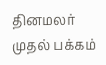தினமலர் முதல் பக்கம்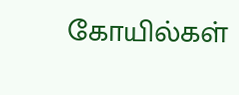கோயில்கள்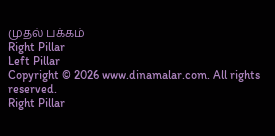முதல் பக்கம்
Right Pillar
Left Pillar
Copyright © 2026 www.dinamalar.com. All rights reserved.
Right Pillar